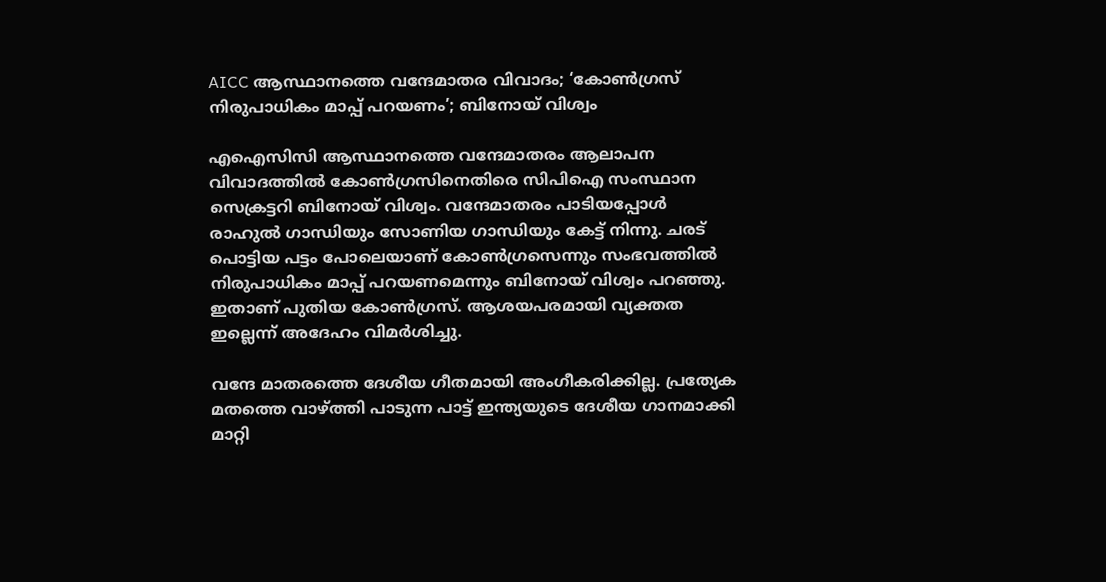AICC ആസ്ഥാനത്തെ വന്ദേമാതര വിവാദം; ‘കോൺഗ്രസ് നിരുപാധികം മാപ്പ് പറയണം’; ബിനോയ് വിശ്വം

എഐസിസി ആസ്ഥാനത്തെ വന്ദേമാതരം ആലാപന വിവാദത്തിൽ കോൺഗ്രസിനെതിരെ സിപിഐ സംസ്ഥാന സെക്രട്ടറി ബിനോയ് വിശ്വം. വന്ദേമാതരം പാടിയപ്പോൾ രാഹുൽ ഗാന്ധിയും സോണിയ ഗാന്ധിയും കേട്ട് നിന്നു. ചരട് പൊട്ടിയ പട്ടം പോലെയാണ് കോൺഗ്രസെന്നും സംഭവത്തിൽ നിരുപാധികം മാപ്പ് പറയണമെന്നും ബിനോയ് വിശ്വം പറഞ്ഞു. ഇതാണ് പുതിയ കോൺഗ്രസ്. ആശയപരമായി വ്യക്തത ഇല്ലെന്ന് അദേഹം വിമർശിച്ചു.

വന്ദേ മാതരത്തെ ദേശീയ ഗീതമായി അംഗീകരിക്കില്ല. പ്രത്യേക മതത്തെ വാഴ്ത്തി പാടുന്ന പാട്ട് ഇന്ത്യയുടെ ദേശീയ ഗാനമാക്കി മാറ്റി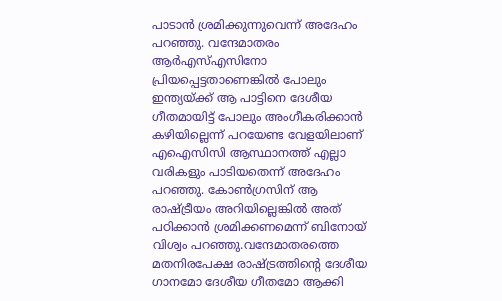പാടാൻ ശ്രമിക്കുന്നുവെന്ന് അദേഹം പറഞ്ഞു. വന്ദേമാതരം ആര്‍എസ്എസിനോ പ്രിയപ്പെട്ടതാണെങ്കില്‍ പോലും ഇന്ത്യയ്ക്ക് ആ പാട്ടിനെ ദേശീയ ഗീതമായിട്ട് പോലും അംഗീകരിക്കാന്‍ കഴിയില്ലെന്ന് പറയേണ്ട വേളയിലാണ് എഐസിസി ആസ്ഥാനത്ത് എല്ലാ വരികളും പാടിയതെന്ന് അദേഹം പറഞ്ഞു. കോൺഗ്രസിന് ആ രാഷ്ട്രീയം അറിയില്ലെങ്കിൽ അത് പഠിക്കാൻ ശ്രമിക്കണമെന്ന് ബിനോയ് വിശ്വം പറഞ്ഞു.വന്ദേമാതരത്തെ മതനിരപേക്ഷ രാഷ്ട്രത്തിന്റെ ദേശീയ ഗാനമോ ദേശീയ ഗീതമോ ആക്കി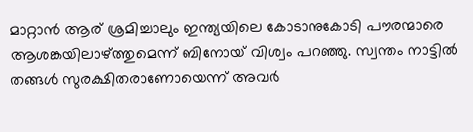മാറ്റാന്‍ ആര് ശ്രമിച്ചാലും ഇന്ത്യയിലെ കോടാനുകോടി പൗരന്മാരെ ആശങ്കയിലാഴ്ത്തുമെന്ന് ബിനോയ് വിശ്വം പറഞ്ഞു. സ്വന്തം നാട്ടില്‍ തങ്ങള്‍ സുരക്ഷിതരാണോയെന്ന് അവര്‍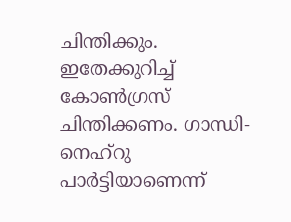ചിന്തിക്കും. ഇതേക്കുറിച്ച് കോണ്‍ഗ്രസ് ചിന്തിക്കണം. ഗാന്ധി-നെഹ്‌റു പാര്‍ട്ടിയാണെന്ന്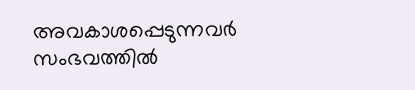അവകാശപ്പെടുന്നവര്‍ സംഭവത്തില്‍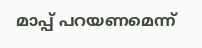മാപ്പ് പറയണമെന്ന്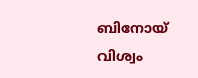ബിനോയ് വിശ്വം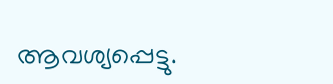ആവശ്യപ്പെട്ടു.